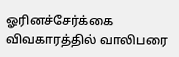ஓரினச்சேர்க்கை விவகாரத்தில் வாலிபரை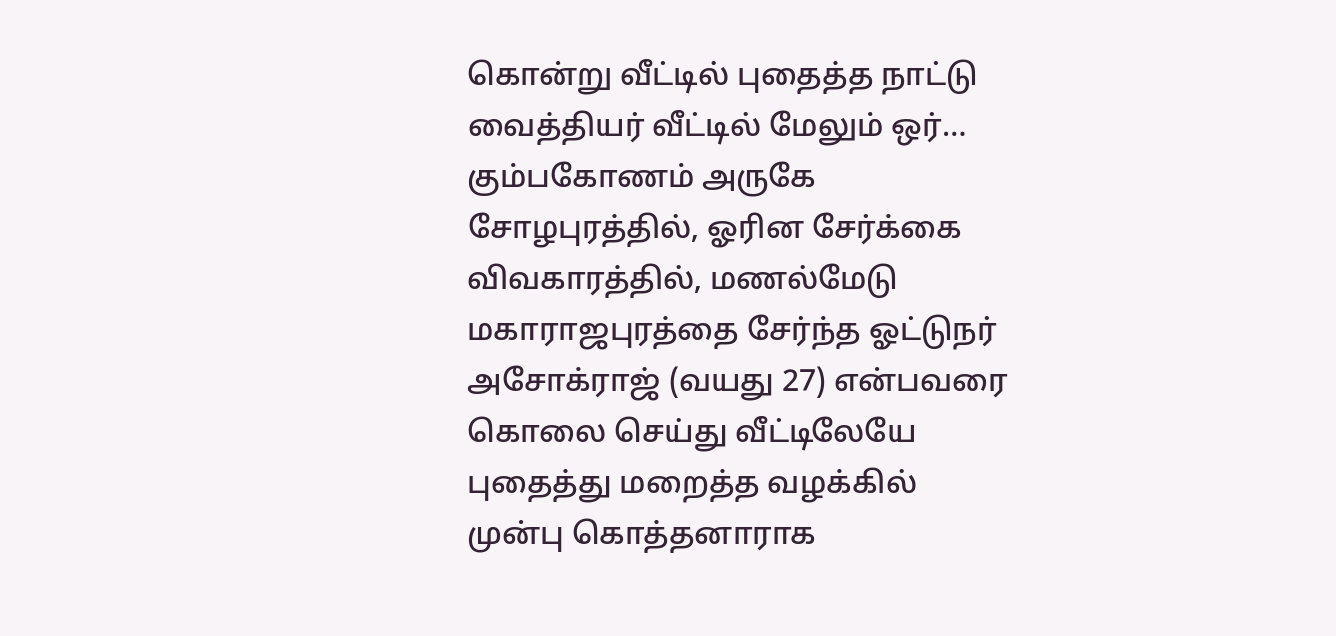கொன்று வீட்டில் புதைத்த நாட்டு வைத்தியர் வீட்டில் மேலும் ஒர்…
கும்பகோணம் அருகே சோழபுரத்தில், ஓரின சேர்க்கை விவகாரத்தில், மணல்மேடு மகாராஜபுரத்தை சேர்ந்த ஓட்டுநர் அசோக்ராஜ் (வயது 27) என்பவரை கொலை செய்து வீட்டிலேயே புதைத்து மறைத்த வழக்கில் முன்பு கொத்தனாராக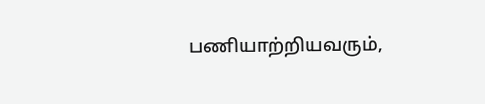பணியாற்றியவரும்,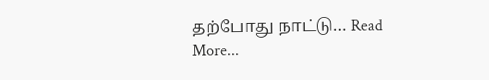தற்போது நாட்டு… Read More...